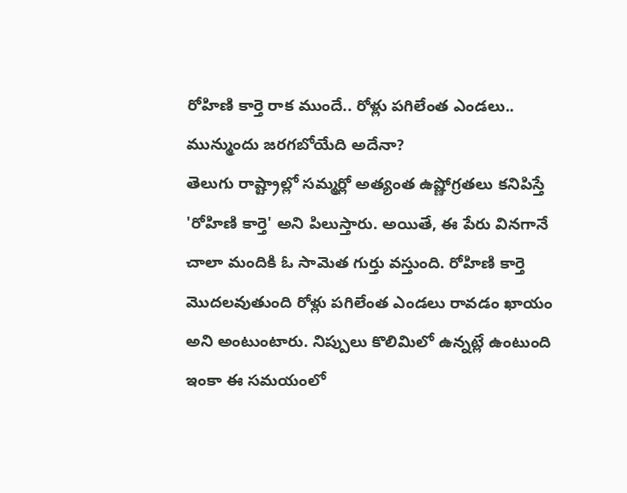రోహిణి కార్తె రాక ముందే.. రోళ్లు పగిలేంత ఎండలు.. మున్ముందు జరగబోయేది అదేనా?
తెలుగు రాష్ట్రాల్లో సమ్మర్లో అత్యంత ఉష్ణోగ్రతలు కనిపిస్తే 'రోహిణి కార్తె' అని పిలుస్తారు. అయితే, ఈ పేరు వినగానే చాలా మందికి ఓ సామెత గుర్తు వస్తుంది. రోహిణి కార్తె మొదలవుతుంది రోళ్లు పగిలేంత ఎండలు రావడం ఖాయం అని అంటుంటారు. నిప్పులు కొలిమిలో ఉన్నట్లే ఉంటుంది ఇంకా ఈ సమయంలో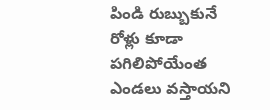పిండి రుబ్బుకునే రోళ్లు కూడా పగిలిపోయేంత ఎండలు వస్తాయని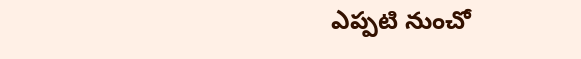ఎప్పటి నుంచో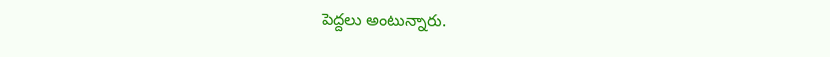పెద్దలు అంటున్నారు.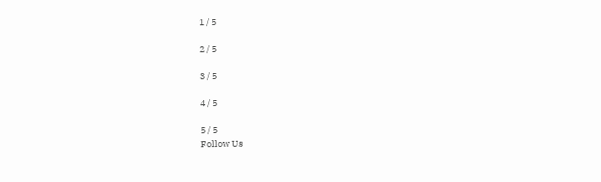1 / 5

2 / 5

3 / 5

4 / 5

5 / 5
Follow Us